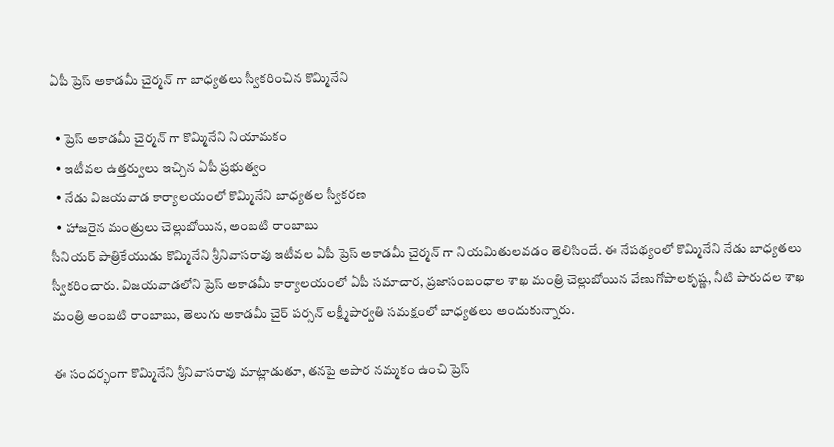ఏపీ ప్రెస్ అకాడమీ చైర్మన్ గా బాధ్యతలు స్వీకరించిన కొమ్మినేని

  • ప్రెస్ అకాడమీ చైర్మన్ గా కొమ్మినేని నియామకం
  • ఇటీవల ఉత్తర్వులు ఇచ్చిన ఏపీ ప్రభుత్వం
  • నేడు విజయవాడ కార్యాలయంలో కొమ్మినేని బాధ్యతల స్వీకరణ
  • హాజరైన మంత్రులు చెల్లుబోయిన, అంబటి రాంబాబు
సీనియర్ పాత్రికేయుడు కొమ్మినేని శ్రీనివాసరావు ఇటీవల ఏపీ ప్రెస్ అకాడమీ చైర్మన్ గా నియమితులవడం తెలిసిందే. ఈ నేపథ్యంలో కొమ్మినేని నేడు బాధ్యతలు స్వీకరించారు. విజయవాడలోని ప్రెస్ అకాడమీ కార్యాలయంలో ఏపీ సమాచార, ప్రజాసంబంధాల శాఖ మంత్రి చెల్లుబోయిన వేణుగోపాలకృష్ణ, నీటి పారుదల శాఖ మంత్రి అంబటి రాంబాబు, తెలుగు అకాడమీ చైర్ పర్సన్ లక్ష్మీపార్వతి సమక్షంలో బాధ్యతలు అందుకున్నారు.

ఈ సందర్భంగా కొమ్మినేని శ్రీనివాసరావు మాట్లాడుతూ, తనపై అపార నమ్మకం ఉంచి ప్రెస్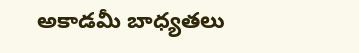అకాడమీ బాధ్యతలు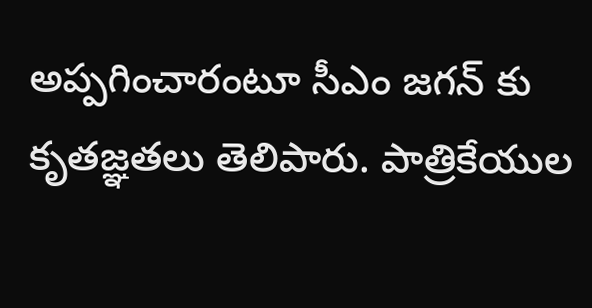అప్పగించారంటూ సీఎం జగన్ కు కృతజ్ఞతలు తెలిపారు. పాత్రికేయుల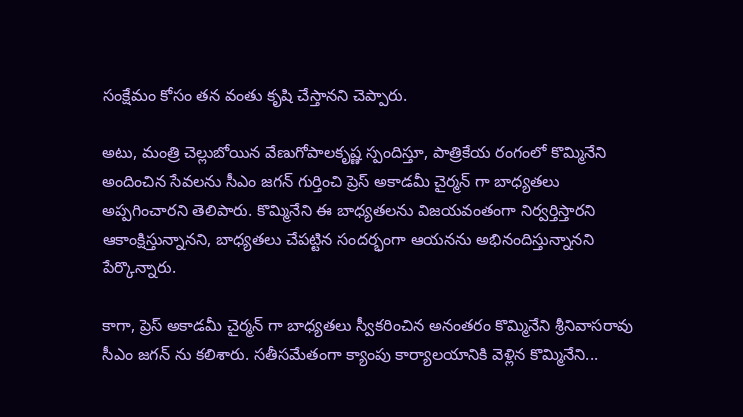సంక్షేమం కోసం తన వంతు కృషి చేస్తానని చెప్పారు.

అటు, మంత్రి చెల్లుబోయిన వేణుగోపాలకృష్ణ స్పందిస్తూ, పాత్రికేయ రంగంలో కొమ్మినేని అందించిన సేవలను సీఎం జగన్ గుర్తించి ప్రెస్ అకాడమీ చైర్మన్ గా బాధ్యతలు అప్పగించారని తెలిపారు. కొమ్మినేని ఈ బాధ్యతలను విజయవంతంగా నిర్వర్తిస్తారని ఆకాంక్షిస్తున్నానని, బాధ్యతలు చేపట్టిన సందర్భంగా ఆయనను అభినందిస్తున్నానని పేర్కొన్నారు.

కాగా, ప్రెస్ అకాడమీ చైర్మన్ గా బాధ్యతలు స్వీకరించిన అనంతరం కొమ్మినేని శ్రీనివాసరావు సీఎం జగన్ ను కలిశారు. సతీసమేతంగా క్యాంపు కార్యాలయానికి వెళ్లిన కొమ్మినేని...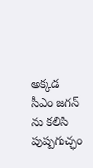అక్కడ సీఎం జగన్ ను కలిసి పుష్పగుచ్ఛం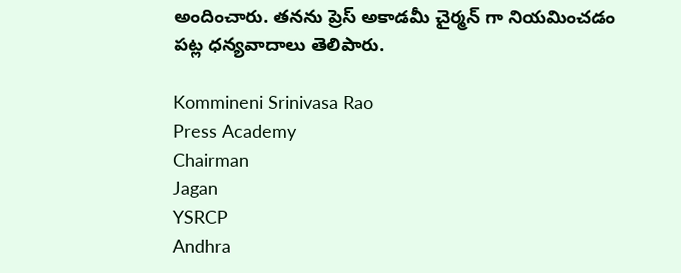అందించారు. తనను ప్రెస్ అకాడమీ చైర్మన్ గా నియమించడం పట్ల ధన్యవాదాలు తెలిపారు.

Kommineni Srinivasa Rao
Press Academy
Chairman
Jagan
YSRCP
Andhra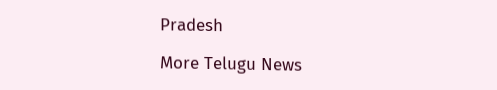Pradesh

More Telugu News